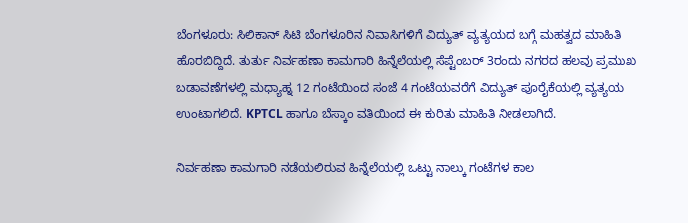ಬೆಂಗಳೂರು: ಸಿಲಿಕಾನ್ ಸಿಟಿ ಬೆಂಗಳೂರಿನ ನಿವಾಸಿಗಳಿಗೆ ವಿದ್ಯುತ್ ವ್ಯತ್ಯಯದ ಬಗ್ಗೆ ಮಹತ್ವದ ಮಾಹಿತಿ ಹೊರಬಿದ್ದಿದೆ. ತುರ್ತು ನಿರ್ವಹಣಾ ಕಾಮಗಾರಿ ಹಿನ್ನೆಲೆಯಲ್ಲಿ ಸೆಪ್ಟೆಂಬರ್ 3ರಂದು ನಗರದ ಹಲವು ಪ್ರಮುಖ ಬಡಾವಣೆಗಳಲ್ಲಿ ಮಧ್ಯಾಹ್ನ 12 ಗಂಟೆಯಿಂದ ಸಂಜೆ 4 ಗಂಟೆಯವರೆಗೆ ವಿದ್ಯುತ್ ಪೂರೈಕೆಯಲ್ಲಿ ವ್ಯತ್ಯಯ ಉಂಟಾಗಲಿದೆ. KPTCL ಹಾಗೂ ಬೆಸ್ಕಾಂ ವತಿಯಿಂದ ಈ ಕುರಿತು ಮಾಹಿತಿ ನೀಡಲಾಗಿದೆ.

ನಿರ್ವಹಣಾ ಕಾಮಗಾರಿ ನಡೆಯಲಿರುವ ಹಿನ್ನೆಲೆಯಲ್ಲಿ ಒಟ್ಟು ನಾಲ್ಕು ಗಂಟೆಗಳ ಕಾಲ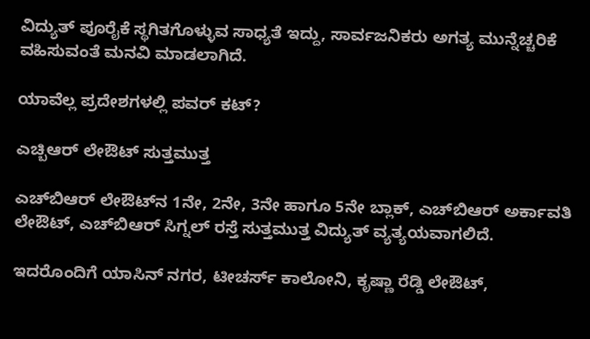ವಿದ್ಯುತ್ ಪೂರೈಕೆ ಸ್ಥಗಿತಗೊಳ್ಳುವ ಸಾಧ್ಯತೆ ಇದ್ದು, ಸಾರ್ವಜನಿಕರು ಅಗತ್ಯ ಮುನ್ನೆಚ್ಚರಿಕೆ ವಹಿಸುವಂತೆ ಮನವಿ ಮಾಡಲಾಗಿದೆ.

ಯಾವೆಲ್ಲ ಪ್ರದೇಶಗಳಲ್ಲಿ ಪವರ್ ಕಟ್?

ಎಚ್ಬಿಆರ್ ಲೇಔಟ್ ಸುತ್ತಮುತ್ತ

ಎಚ್‌ಬಿಆರ್ ಲೇಔಟ್‌ನ 1ನೇ, 2ನೇ, 3ನೇ ಹಾಗೂ 5ನೇ ಬ್ಲಾಕ್, ಎಚ್‌ಬಿಆರ್ ಅರ್ಕಾವತಿ ಲೇಔಟ್, ಎಚ್‌ಬಿಆರ್ ಸಿಗ್ನಲ್ ರಸ್ತೆ ಸುತ್ತಮುತ್ತ ವಿದ್ಯುತ್ ವ್ಯತ್ಯಯವಾಗಲಿದೆ.

ಇದರೊಂದಿಗೆ ಯಾಸಿನ್ ನಗರ, ಟೀಚರ್ಸ್ ಕಾಲೋನಿ, ಕೃಷ್ಣಾ ರೆಡ್ಡಿ ಲೇಔಟ್,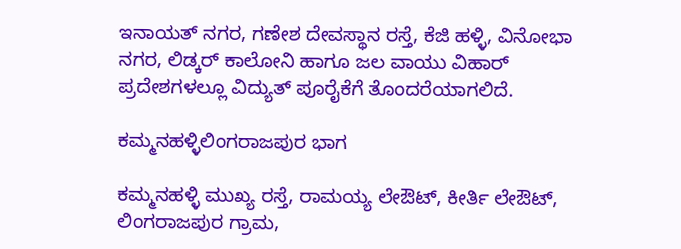ಇನಾಯತ್ ನಗರ, ಗಣೇಶ ದೇವಸ್ಥಾನ ರಸ್ತೆ, ಕೆಜಿ ಹಳ್ಳಿ, ವಿನೋಭಾ ನಗರ, ಲಿಡ್ಕರ್ ಕಾಲೋನಿ ಹಾಗೂ ಜಲ ವಾಯು ವಿಹಾರ್ ಪ್ರದೇಶಗಳಲ್ಲೂ ವಿದ್ಯುತ್ ಪೂರೈಕೆಗೆ ತೊಂದರೆಯಾಗಲಿದೆ.

ಕಮ್ಮನಹಳ್ಳಿಲಿಂಗರಾಜಪುರ ಭಾಗ

ಕಮ್ಮನಹಳ್ಳಿ ಮುಖ್ಯ ರಸ್ತೆ, ರಾಮಯ್ಯ ಲೇಔಟ್, ಕೀರ್ತಿ ಲೇಔಟ್, ಲಿಂಗರಾಜಪುರ ಗ್ರಾಮ,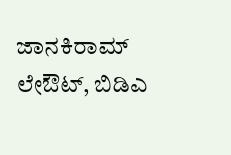ಜಾನಕಿರಾಮ್ ಲೇಔಟ್, ಬಿಡಿಎ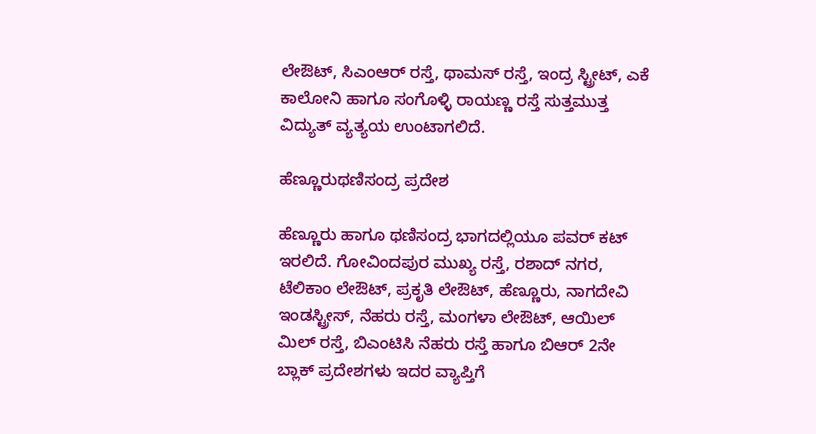ಲೇಔಟ್, ಸಿಎಂಆರ್ ರಸ್ತೆ, ಥಾಮಸ್ ರಸ್ತೆ, ಇಂದ್ರ ಸ್ಟ್ರೀಟ್, ಎಕೆ ಕಾಲೋನಿ ಹಾಗೂ ಸಂಗೊಳ್ಳಿ ರಾಯಣ್ಣ ರಸ್ತೆ ಸುತ್ತಮುತ್ತ ವಿದ್ಯುತ್ ವ್ಯತ್ಯಯ ಉಂಟಾಗಲಿದೆ.

ಹೆಣ್ಣೂರುಥಣಿಸಂದ್ರ ಪ್ರದೇಶ

ಹೆಣ್ಣೂರು ಹಾಗೂ ಥಣಿಸಂದ್ರ ಭಾಗದಲ್ಲಿಯೂ ಪವರ್ ಕಟ್ ಇರಲಿದೆ. ಗೋವಿಂದಪುರ ಮುಖ್ಯ ರಸ್ತೆ, ರಶಾದ್ ನಗರ, ಟೆಲಿಕಾಂ ಲೇಔಟ್, ಪ್ರಕೃತಿ ಲೇಔಟ್, ಹೆಣ್ಣೂರು, ನಾಗದೇವಿ ಇಂಡಸ್ಟ್ರೀಸ್, ನೆಹರು ರಸ್ತೆ, ಮಂಗಳಾ ಲೇಔಟ್, ಆಯಿಲ್ ಮಿಲ್ ರಸ್ತೆ, ಬಿಎಂಟಿಸಿ ನೆಹರು ರಸ್ತೆ ಹಾಗೂ ಬಿಆರ್ 2ನೇ ಬ್ಲಾಕ್ ಪ್ರದೇಶಗಳು ಇದರ ವ್ಯಾಪ್ತಿಗೆ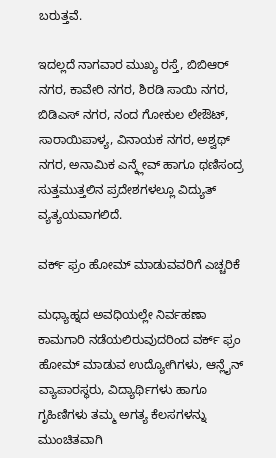ಬರುತ್ತವೆ.

ಇದಲ್ಲದೆ ನಾಗವಾರ ಮುಖ್ಯ ರಸ್ತೆ, ಬಿಬಿಆರ್ ನಗರ, ಕಾವೇರಿ ನಗರ, ಶಿರಡಿ ಸಾಯಿ ನಗರ, ಬಿಡಿಎಸ್ ನಗರ, ನಂದ ಗೋಕುಲ ಲೇಔಟ್, ಸಾರಾಯಿಪಾಳ್ಯ, ವಿನಾಯಕ ನಗರ, ಅಶ್ವಥ್ ನಗರ, ಅನಾಮಿಕ ಎನ್ಕ್ಲೇವ್ ಹಾಗೂ ಥಣಿಸಂದ್ರ ಸುತ್ತಮುತ್ತಲಿನ ಪ್ರದೇಶಗಳಲ್ಲೂ ವಿದ್ಯುತ್ ವ್ಯತ್ಯಯವಾಗಲಿದೆ.

ವರ್ಕ್ ಫ್ರಂ ಹೋಮ್ ಮಾಡುವವರಿಗೆ ಎಚ್ಚರಿಕೆ

ಮಧ್ಯಾಹ್ನದ ಅವಧಿಯಲ್ಲೇ ನಿರ್ವಹಣಾ ಕಾಮಗಾರಿ ನಡೆಯಲಿರುವುದರಿಂದ ವರ್ಕ್ ಫ್ರಂ ಹೋಮ್ ಮಾಡುವ ಉದ್ಯೋಗಿಗಳು, ಆನ್ಲೈನ್ ವ್ಯಾಪಾರಸ್ಥರು, ವಿದ್ಯಾರ್ಥಿಗಳು ಹಾಗೂ ಗೃಹಿಣಿಗಳು ತಮ್ಮ ಅಗತ್ಯ ಕೆಲಸಗಳನ್ನು ಮುಂಚಿತವಾಗಿ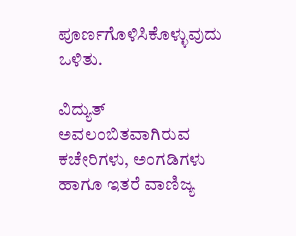ಪೂರ್ಣಗೊಳಿಸಿಕೊಳ್ಳುವುದು ಒಳಿತು.

ವಿದ್ಯುತ್ ಅವಲಂಬಿತವಾಗಿರುವ ಕಚೇರಿಗಳು, ಅಂಗಡಿಗಳು ಹಾಗೂ ಇತರೆ ವಾಣಿಜ್ಯ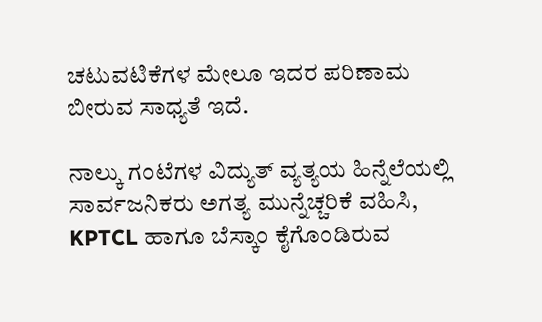ಚಟುವಟಿಕೆಗಳ ಮೇಲೂ ಇದರ ಪರಿಣಾಮ ಬೀರುವ ಸಾಧ್ಯತೆ ಇದೆ.

ನಾಲ್ಕು ಗಂಟೆಗಳ ವಿದ್ಯುತ್ ವ್ಯತ್ಯಯ ಹಿನ್ನೆಲೆಯಲ್ಲಿ ಸಾರ್ವಜನಿಕರು ಅಗತ್ಯ ಮುನ್ನೆಚ್ಚರಿಕೆ ವಹಿಸಿ, KPTCL ಹಾಗೂ ಬೆಸ್ಕಾಂ ಕೈಗೊಂಡಿರುವ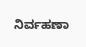ನಿರ್ವಹಣಾ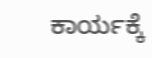ಕಾರ್ಯಕ್ಕೆ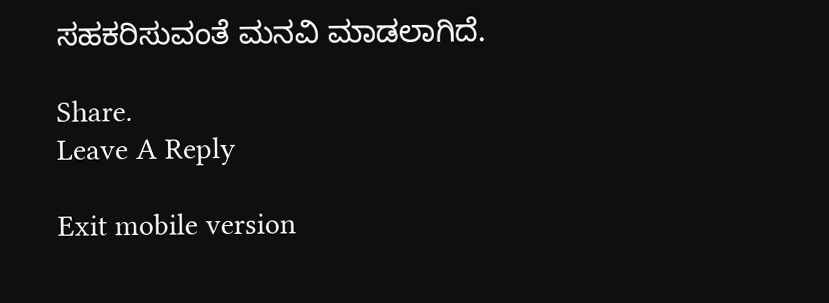ಸಹಕರಿಸುವಂತೆ ಮನವಿ ಮಾಡಲಾಗಿದೆ.

Share.
Leave A Reply

Exit mobile version